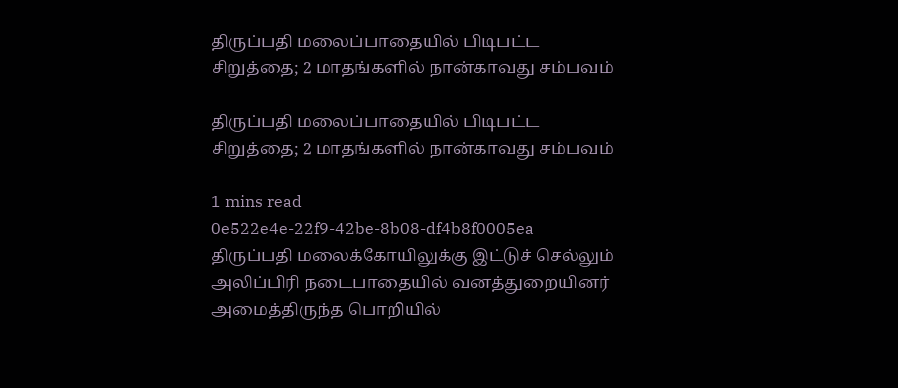திருப்பதி மலைப்பாதையில் பிடிபட்ட சிறுத்தை; 2 மாதங்களில் நான்காவது சம்பவம்

திருப்பதி மலைப்பாதையில் பிடிபட்ட சிறுத்தை; 2 மாதங்களில் நான்காவது சம்பவம்

1 mins read
0e522e4e-22f9-42be-8b08-df4b8f0005ea
திருப்பதி மலைக்கோயிலுக்கு இட்டுச் செல்லும் அலிப்பிரி நடைபாதையில் வனத்துறையினர் அமைத்திருந்த பொறியில்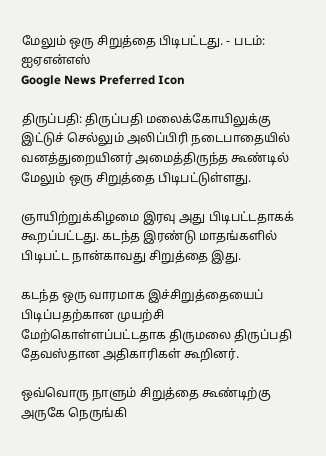மேலும் ஒரு சிறுத்தை பிடிபட்டது. - படம்: ஐஏஎன்எஸ்
Google News Preferred Icon

திருப்பதி: திருப்பதி மலைக்கோயிலுக்கு இட்டுச் செல்லும் அலிப்பிரி நடைபாதையில் வனத்துறையினர் அமைத்திருந்த கூண்டில் மேலும் ஒரு சிறுத்தை பிடிபட்டுள்ளது.

ஞாயிற்றுக்கிழமை இரவு அது பிடிபட்டதாகக் கூறப்பட்டது. கடந்த இரண்டு மாதங்களில் பிடிபட்ட நான்காவது சிறுத்தை இது.

கடந்த ஒரு வாரமாக இச்சிறுத்தையைப் பிடிப்பதற்கான முயற்சி மேற்கொள்ளப்பட்டதாக திருமலை திருப்பதி தேவஸ்தான அதிகாரிகள் கூறினர்.

ஒவ்வொரு நாளும் சிறுத்தை கூண்டிற்கு அருகே நெருங்கி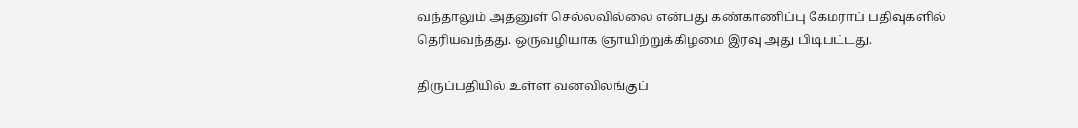வந்தாலும் அதனுள் செல்லவில்லை என்பது கண்காணிப்பு கேமராப் பதிவுகளில் தெரியவந்தது. ஒருவழியாக ஞாயிற்றுக்கிழமை இரவு அது பிடிபட்டது.

திருப்பதியில் உள்ள வனவிலங்குப்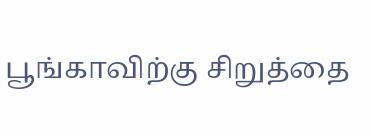பூங்காவிற்கு சிறுத்தை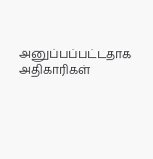அனுப்பப்பட்டதாக அதிகாரிகள்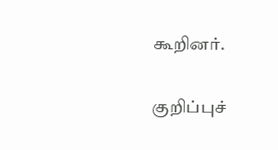கூறினர்.

குறிப்புச்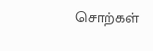சொற்கள்